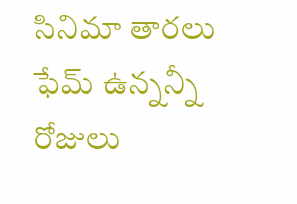సినిమా తారలు ఫేమ్ ఉన్నన్నీ రోజులు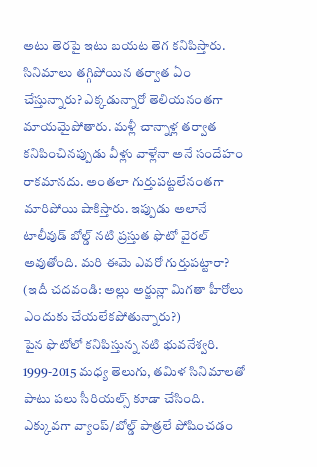అటు తెరపై ఇటు బయట తెగ కనిపిస్తారు. సినిమాలు తగ్గిపోయిన తర్వాత ఏం చేస్తున్నారు? ఎక్కడున్నారో తెలియనంతగా మాయమైపోతారు. మళ్లీ చాన్నాళ్ల తర్వాత కనిపించినప్పుడు వీళ్లు వాళ్లేనా అనే సందేహం రాకమానదు. అంతలా గుర్తుపట్టలేనంతగా మారిపోయి షాకిస్తారు. ఇప్పుడు అలానే టాలీవుడ్ బోల్డ్ నటి ప్రస్తుత ఫొటో వైరల్ అవుతోంది. మరి ఈమె ఎవరో గుర్తుపట్టారా?
(ఇదీ చదవండి: అల్లు అర్జున్లా మిగతా హీరోలు ఎందుకు చేయలేకపోతున్నారు?)
పైన ఫొటోలో కనిపిస్తున్న నటి భువనేశ్వరి. 1999-2015 మధ్య తెలుగు, తమిళ సినిమాలతో పాటు పలు సీరియల్స్ కూడా చేసింది. ఎక్కువగా వ్యాంప్/బోల్డ్ పాత్రలే పోషించడం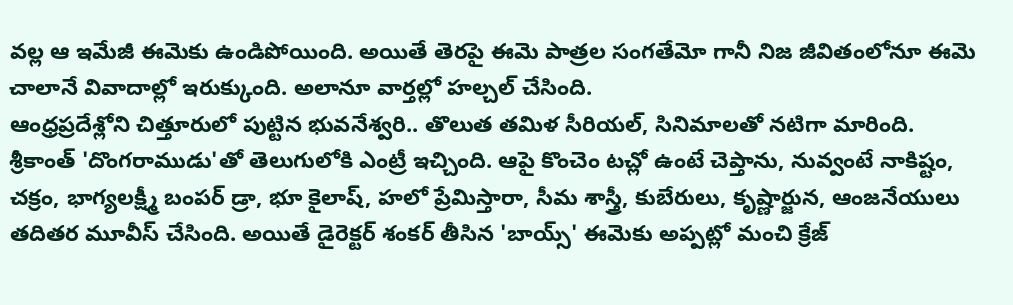వల్ల ఆ ఇమేజీ ఈమెకు ఉండిపోయింది. అయితే తెరపై ఈమె పాత్రల సంగతేమో గానీ నిజ జీవితంలోనూ ఈమె చాలానే వివాదాల్లో ఇరుక్కుంది. అలానూ వార్తల్లో హల్చల్ చేసింది.
ఆంధ్రప్రదేశ్లోని చిత్తూరులో పుట్టిన భువనేశ్వరి.. తొలుత తమిళ సీరియల్, సినిమాలతో నటిగా మారింది. శ్రీకాంత్ 'దొంగరాముడు'తో తెలుగులోకి ఎంట్రీ ఇచ్చింది. ఆపై కొంచెం టచ్లో ఉంటే చెప్తాను, నువ్వంటే నాకిష్టం, చక్రం, భాగ్యలక్ష్మీ బంపర్ డ్రా, భూ కైలాష్, హలో ప్రేమిస్తారా, సీమ శాస్త్రీ, కుబేరులు, కృష్ణార్జున, ఆంజనేయులు తదితర మూవీస్ చేసింది. అయితే డైరెక్టర్ శంకర్ తీసిన 'బాయ్స్' ఈమెకు అప్పట్లో మంచి క్రేజ్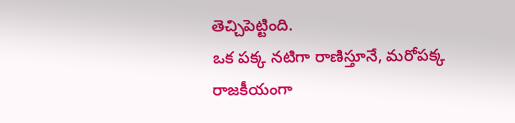తెచ్చిపెట్టింది.
ఒక పక్క నటిగా రాణిస్తూనే, మరోపక్క రాజకీయంగా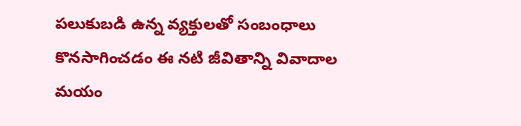పలుకుబడి ఉన్న వ్యక్తులతో సంబంధాలు కొనసాగించడం ఈ నటి జీవితాన్ని వివాదాల మయం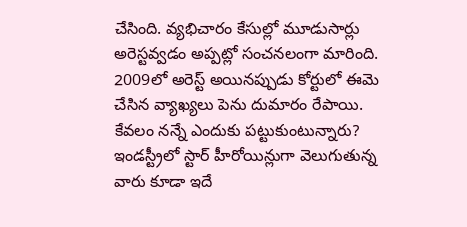చేసింది. వ్యభిచారం కేసుల్లో మూడుసార్లు అరెస్టవ్వడం అప్పట్లో సంచనలంగా మారింది. 2009లో అరెస్ట్ అయినప్పుడు కోర్టులో ఈమె చేసిన వ్యాఖ్యలు పెను దుమారం రేపాయి. కేవలం నన్నే ఎందుకు పట్టుకుంటున్నారు? ఇండస్ట్రీలో స్టార్ హీరోయిన్లుగా వెలుగుతున్న వారు కూడా ఇదే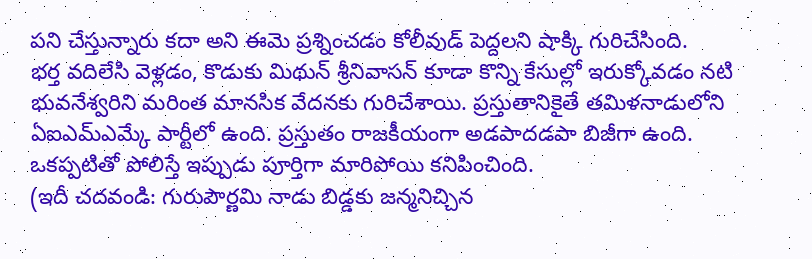పని చేస్తున్నారు కదా అని ఈమె ప్రశ్నించడం కోలీవుడ్ పెద్దలని షాక్కి గురిచేసింది.
భర్త వదిలేసి వెళ్లడం, కొడుకు మిథున్ శ్రీనివాసన్ కూడా కొన్ని కేసుల్లో ఇరుక్కోవడం నటి భువనేశ్వరిని మరింత మానసిక వేదనకు గురిచేశాయి. ప్రస్తుతానికైతే తమిళనాడులోని ఏఐఎమ్ఎమ్కే పార్టీలో ఉంది. ప్రస్తుతం రాజకీయంగా అడపాదడపా బిజీగా ఉంది. ఒకప్పటితో పోలిస్తే ఇప్పుడు పూర్తిగా మారిపోయి కనిపించింది.
(ఇదీ చదవండి: గురుపౌర్ణమి నాడు బిడ్డకు జన్మనిచ్చిన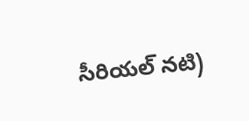సీరియల్ నటి)